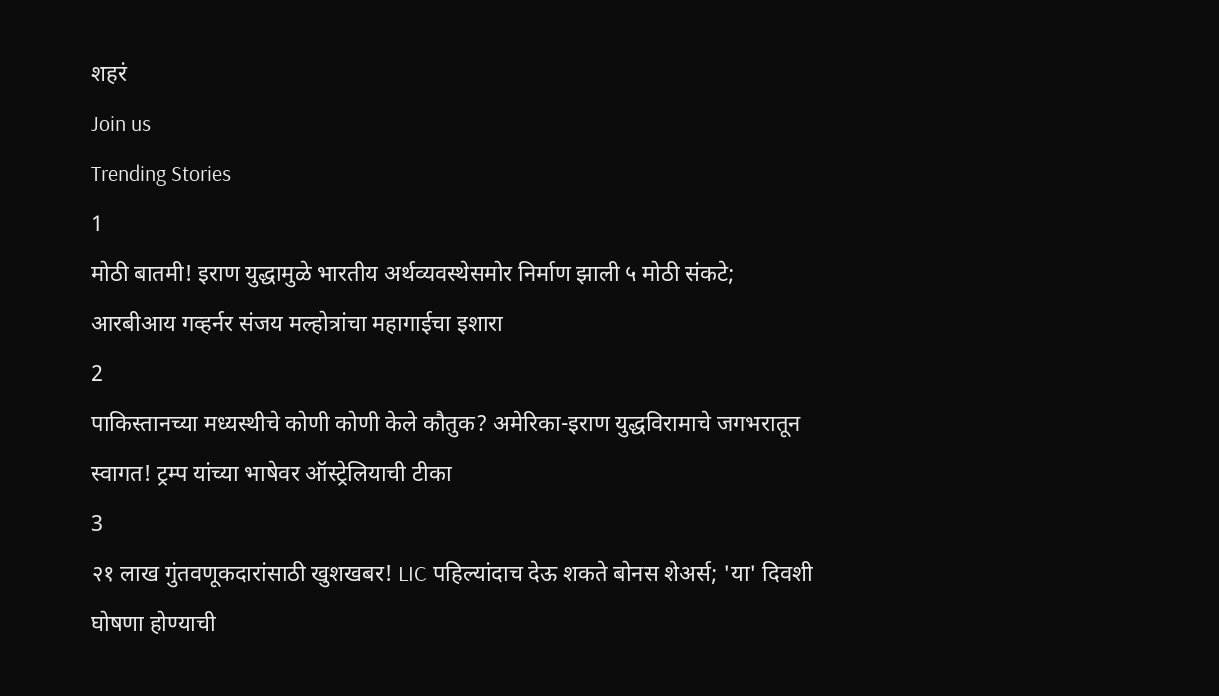शहरं
Join us
Trending Stories
1
मोठी बातमी! इराण युद्धामुळे भारतीय अर्थव्यवस्थेसमोर निर्माण झाली ५ मोठी संकटे; आरबीआय गव्हर्नर संजय मल्होत्रांचा महागाईचा इशारा
2
पाकिस्तानच्या मध्यस्थीचे कोणी कोणी केले कौतुक? अमेरिका-इराण युद्धविरामाचे जगभरातून स्वागत! ट्रम्प यांच्या भाषेवर ऑस्ट्रेलियाची टीका
3
२१ लाख गुंतवणूकदारांसाठी खुशखबर! LIC पहिल्यांदाच देऊ शकते बोनस शेअर्स; 'या' दिवशी घोषणा होण्याची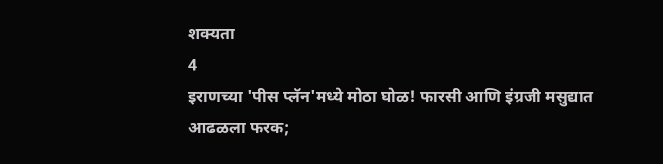शक्यता
4
इराणच्या 'पीस प्लॅन'मध्ये मोठा घोळ! फारसी आणि इंग्रजी मसुद्यात आढळला फरक;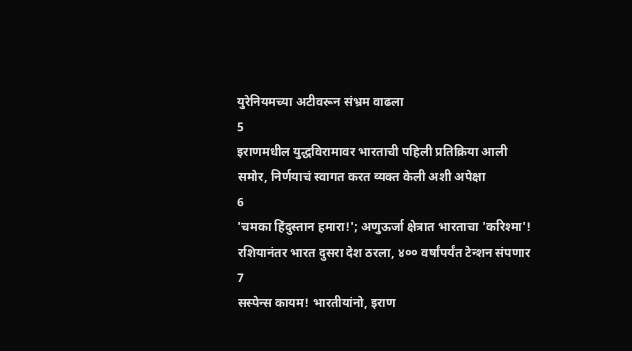युरेनियमच्या अटीवरून संभ्रम वाढला
5
इराणमधील युद्धविरामावर भारताची पहिली प्रतिक्रिया आली समोर, निर्णयाचं स्वागत करत व्यक्त केली अशी अपेक्षा
6
'चमका हिंदुस्तान हमारा!'; अणुऊर्जा क्षेत्रात भारताचा 'करिश्मा'! रशियानंतर भारत दुसरा देश ठरला, ४०० वर्षांपर्यंत टेन्शन संपणार
7
सस्पेन्स कायम! भारतीयांनो, इराण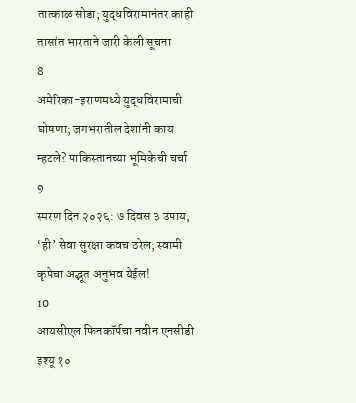तात्काळ सोडा; युद्धविरामानंतर काही तासांत भारताने जारी केली सूचना
8
अमेरिका-इराणमध्ये युद्धविरामाची घोषणा; जगभरातील देशांनी काय म्हटले? पाकिस्तानच्या भूमिकेची चर्चा
9
स्मरण दिन २०२६: ७ दिवस ३ उपाय, ‘ही’ सेवा सुरक्षा कवच ठरेल; स्वामी कृपेचा अद्भूत अनुभव येईल!
10
आयसीएल फिनकॉर्पचा नवीन एनसीडी इश्यू १०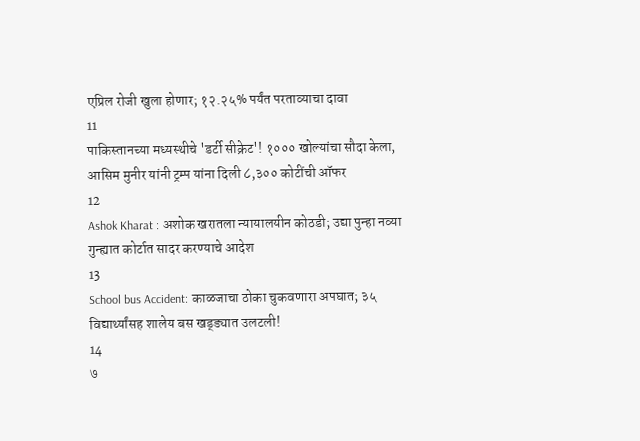एप्रिल रोजी खुला होणार; १२.२५% पर्यंत परताव्याचा दावा
11
पाकिस्तानच्या मध्यस्थीचे 'डर्टी सीक्रेट'! १००० खोल्यांचा सौदा केला, आसिम मुनीर यांनी ट्रम्प यांना दिली ८,३०० कोटींची ऑफर
12
Ashok Kharat : अशोक खरातला न्यायालयीन कोठडी; उद्या पुन्हा नव्या गुन्ह्यात कोर्टात सादर करण्याचे आदेश
13
School bus Accident: काळजाचा ठोका चुकवणारा अपघात; ३५ विद्यार्थ्यांसह शालेय बस खड्ड्यात उलटली!
14
७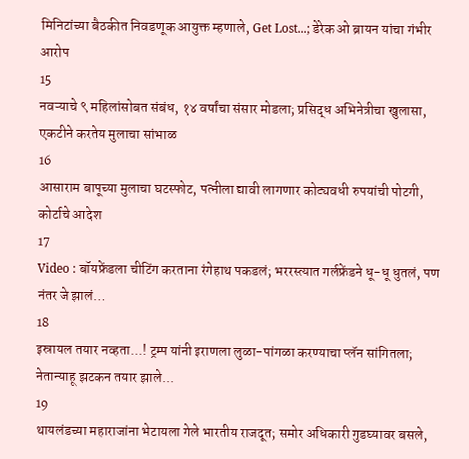मिनिटांच्या बैठकीत निवडणूक आयुक्त म्हणाले, Get Lost...; डेरेक ओ ब्रायन यांचा गंभीर आरोप
15
नवऱ्याचे ९ महिलांसोबत संबंध, १४ वर्षांचा संसार मोडला; प्रसिद्ध अभिनेत्रीचा खुलासा, एकटीने करतेय मुलाचा सांभाळ
16
आसाराम बापूच्या मुलाचा घटस्फोट, पत्नीला द्यावी लागणार कोट्यवधी रुपयांची पोटगी, कोर्टाचे आदेश
17
Video : बॉयफ्रेंडला चीटिंग करताना रंगेहाथ पकडलं; भररस्त्यात गर्लफ्रेंडने धू-धू धुतलं, पण नंतर जे झालं…
18
इस्रायल तयार नव्हता...! ट्रम्प यांनी इराणला लुळा-पांगळा करण्याचा प्लॅन सांगितला; नेतान्याहू झटकन तयार झाले...
19
थायलंडच्या महाराजांना भेटायला गेले भारतीय राजदूत; समोर अधिकारी गुडघ्यावर बसले,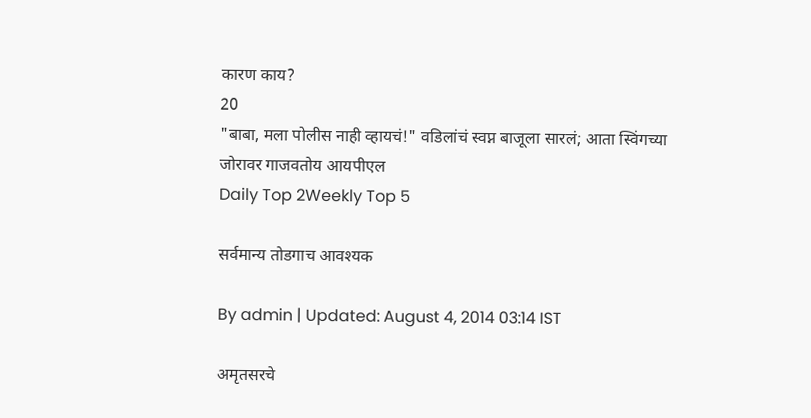कारण काय?
20
"बाबा, मला पोलीस नाही व्हायचं!" वडिलांचं स्वप्न बाजूला सारलं; आता स्विंगच्या जोरावर गाजवतोय आयपीएल
Daily Top 2Weekly Top 5

सर्वमान्य तोडगाच आवश्यक

By admin | Updated: August 4, 2014 03:14 IST

अमृतसरचे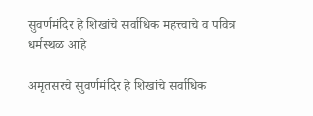सुवर्णमंदिर हे शिखांचे सर्वाधिक महत्त्वाचे व पवित्र धर्मस्थळ आहे

अमृतसरचे सुवर्णमंदिर हे शिखांचे सर्वाधिक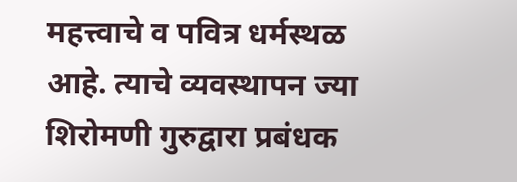महत्त्वाचे व पवित्र धर्मस्थळ आहे. त्याचे व्यवस्थापन ज्या शिरोमणी गुरुद्वारा प्रबंधक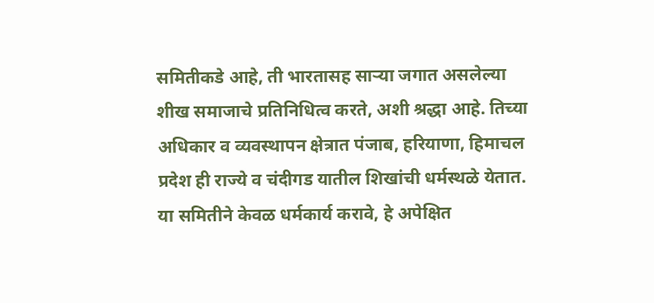समितीकडे आहे, ती भारतासह साऱ्या जगात असलेल्या शीख समाजाचे प्रतिनिधित्व करते, अशी श्रद्धा आहे. तिच्या अधिकार व व्यवस्थापन क्षेत्रात पंजाब, हरियाणा, हिमाचल प्रदेश ही राज्ये व चंदीगड यातील शिखांची धर्मस्थळे येतात. या समितीने केवळ धर्मकार्य करावे, हे अपेक्षित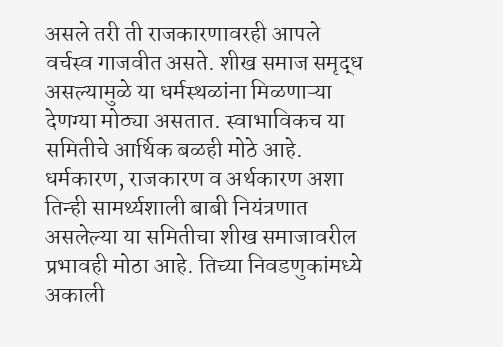असले तरी ती राजकारणावरही आपले वर्चस्व गाजवीत असते. शीख समाज समृद्ध असल्यामुळे या धर्मस्थळांना मिळणाऱ्या देणग्या मोठ्या असतात. स्वाभाविकच या समितीचे आर्थिक बळही मोठे आहे. धर्मकारण, राजकारण व अर्थकारण अशा तिन्ही सामर्थ्यशाली बाबी नियंत्रणात असलेल्या या समितीचा शीख समाजावरील प्रभावही मोठा आहे. तिच्या निवडणुकांमध्ये अकाली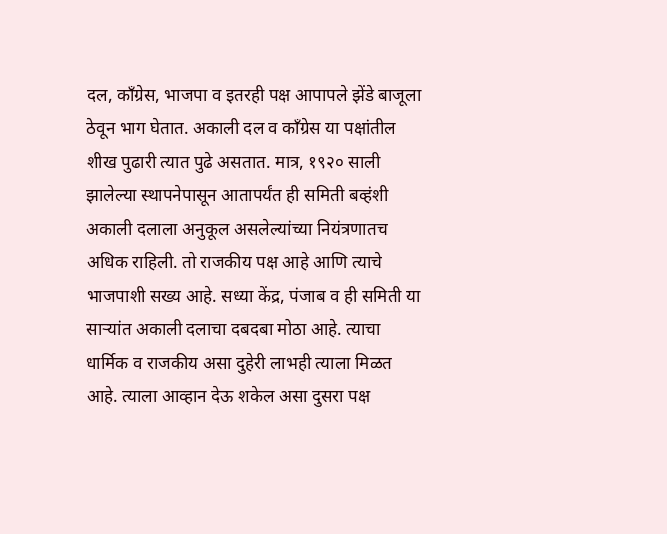दल, काँग्रेस, भाजपा व इतरही पक्ष आपापले झेंडे बाजूला ठेवून भाग घेतात. अकाली दल व काँग्रेस या पक्षांतील शीख पुढारी त्यात पुढे असतात. मात्र, १९२० साली झालेल्या स्थापनेपासून आतापर्यंत ही समिती बव्हंशी अकाली दलाला अनुकूल असलेल्यांच्या नियंत्रणातच अधिक राहिली. तो राजकीय पक्ष आहे आणि त्याचे भाजपाशी सख्य आहे. सध्या केंद्र, पंजाब व ही समिती या साऱ्यांत अकाली दलाचा दबदबा मोठा आहे. त्याचा धार्मिक व राजकीय असा दुहेरी लाभही त्याला मिळत आहे. त्याला आव्हान देऊ शकेल असा दुसरा पक्ष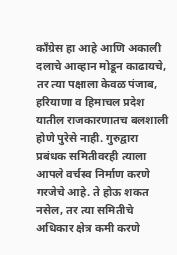काँग्रेस हा आहे आणि अकाली दलाचे आव्हान मोडून काढायचे, तर त्या पक्षाला केवळ पंजाब, हरियाणा व हिमाचल प्रदेश यातील राजकारणातच बलशाली होणे पुरेसे नाही. गुरुद्वारा प्रबंधक समितीवरही त्याला आपले वर्चस्व निर्माण करणे गरजेचे आहे. ते होऊ शकत नसेल, तर त्या समितीचे अधिकार क्षेत्र कमी करणे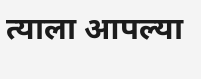त्याला आपल्या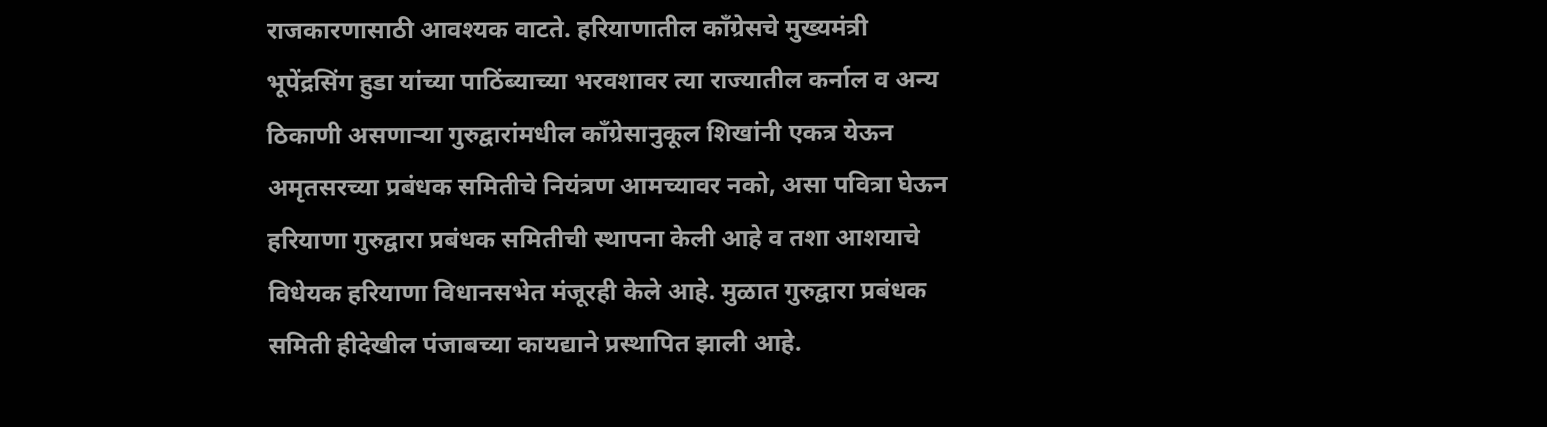राजकारणासाठी आवश्यक वाटते. हरियाणातील काँग्रेसचे मुख्यमंत्री भूपेंद्रसिंग हुडा यांच्या पाठिंब्याच्या भरवशावर त्या राज्यातील कर्नाल व अन्य ठिकाणी असणाऱ्या गुरुद्वारांमधील काँग्रेसानुकूल शिखांनी एकत्र येऊन अमृतसरच्या प्रबंधक समितीचे नियंत्रण आमच्यावर नको, असा पवित्रा घेऊन हरियाणा गुरुद्वारा प्रबंधक समितीची स्थापना केली आहे व तशा आशयाचे विधेयक हरियाणा विधानसभेत मंजूरही केले आहे. मुळात गुरुद्वारा प्रबंधक समिती हीदेखील पंजाबच्या कायद्याने प्रस्थापित झाली आहे.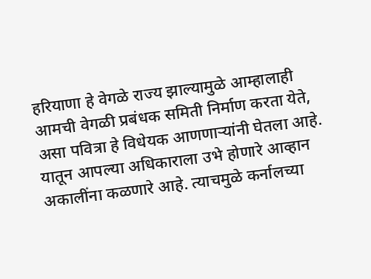हरियाणा हे वेगळे राज्य झाल्यामुळे आम्हालाही आमची वेगळी प्रबंधक समिती निर्माण करता येते, असा पवित्रा हे विधेयक आणणाऱ्यांनी घेतला आहे. यातून आपल्या अधिकाराला उभे होणारे आव्हान अकालींना कळणारे आहे. त्याचमुळे कर्नालच्या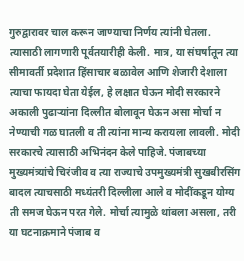गुरुद्वारावर चाल करून जाण्याचा निर्णय त्यांनी घेतला. त्यासाठी लागणारी पूर्वतयारीही केली. मात्र, या संघर्षातून त्या सीमावर्ती प्रदेशात हिंसाचार बळावेल आणि शेजारी देशाला त्याचा फायदा घेता येईल, हे लक्षात घेऊन मोदी सरकारने अकाली पुढाऱ्यांना दिल्लीत बोलावून घेऊन असा मोर्चा न नेण्याची गळ घातली व ती त्यांना मान्य करायला लावली. मोदी सरकारचे त्यासाठी अभिनंदन केले पाहिजे. पंजाबच्या मुख्यमंत्र्यांचे चिरंजीव व त्या राज्याचे उपमुख्यमंत्री सुखबीरसिंग बादल त्याचसाठी मध्यंतरी दिल्लीला आले व मोदींकडून योग्य ती समज घेऊन परत गेले. मोर्चा त्यामुळे थांबला असला, तरी या घटनाक्रमाने पंजाब व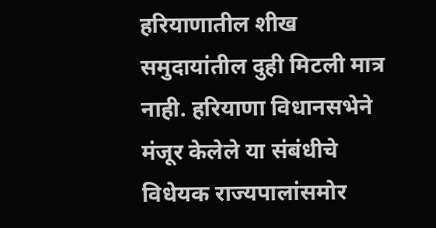हरियाणातील शीख समुदायांतील दुही मिटली मात्र नाही. हरियाणा विधानसभेने मंजूर केलेले या संबंधीचे विधेयक राज्यपालांसमोर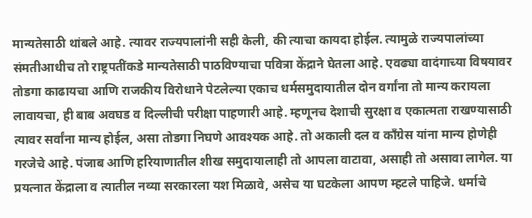मान्यतेसाठी थांबले आहे. त्यावर राज्यपालांनी सही केली, की त्याचा कायदा होईल. त्यामुळे राज्यपालांच्या संमतीआधीच तो राष्ट्रपतींकडे मान्यतेसाठी पाठविण्याचा पवित्रा केंद्राने घेतला आहे. एवढ्या वादंगाच्या विषयावर तोडगा काढायचा आणि राजकीय विरोधाने पेटलेल्या एकाच धर्मसमुदायातील दोन वर्गांना तो मान्य करायला लावायचा, ही बाब अवघड व दिल्लीची परीक्षा पाहणारी आहे. म्हणूनच देशाची सुरक्षा व एकात्मता राखण्यासाठी त्यावर सर्वांना मान्य होईल, असा तोडगा निघणे आवश्यक आहे. तो अकाली दल व काँग्रेस यांना मान्य होणेही गरजेचे आहे. पंजाब आणि हरियाणातील शीख समुदायालाही तो आपला वाटावा, असाही तो असावा लागेल. या प्रयत्नात केंद्राला व त्यातील नव्या सरकारला यश मिळावे, असेच या घटकेला आपण म्हटले पाहिजे. धर्माचे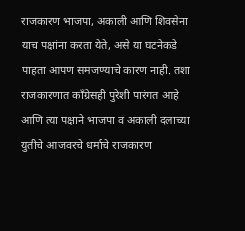राजकारण भाजपा, अकाली आणि शिवसेना याच पक्षांना करता येते, असे या घटनेकडे पाहता आपण समजण्याचे कारण नाही. तशा राजकारणात काँग्रेसही पुरेशी पारंगत आहे आणि त्या पक्षाने भाजपा व अकाली दलाच्या युतीचे आजवरचे धर्माचे राजकारण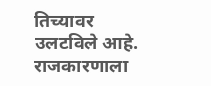तिच्यावर उलटविले आहे. राजकारणाला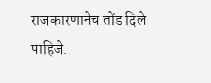राजकारणानेच तोंड दिले पाहिजे.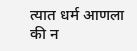त्यात धर्म आणला की न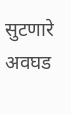सुटणारे अवघड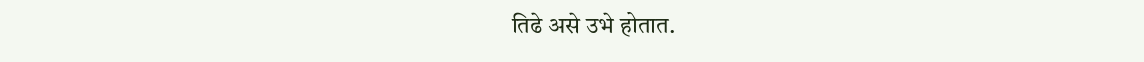तिढे असे उभे होतात.